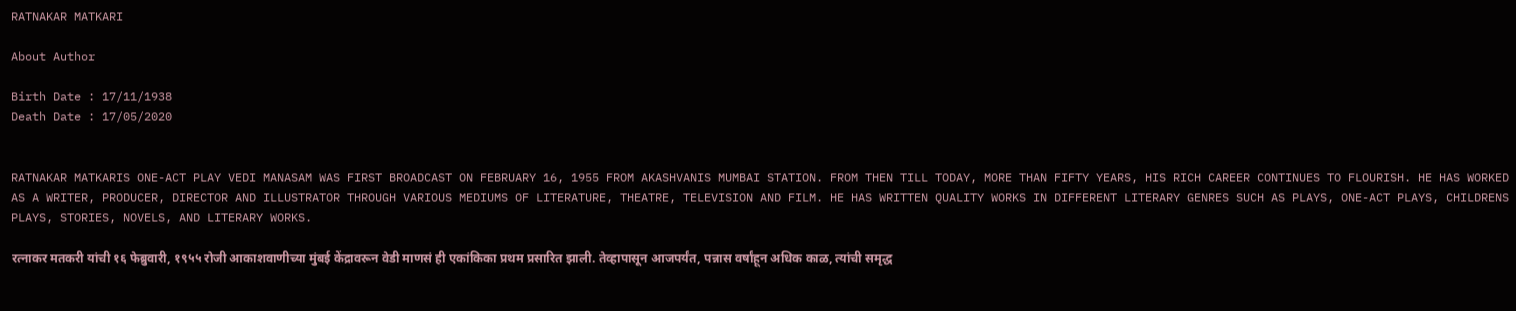RATNAKAR MATKARI

About Author

Birth Date : 17/11/1938
Death Date : 17/05/2020


RATNAKAR MATKARIS ONE-ACT PLAY VEDI MANASAM WAS FIRST BROADCAST ON FEBRUARY 16, 1955 FROM AKASHVANIS MUMBAI STATION. FROM THEN TILL TODAY, MORE THAN FIFTY YEARS, HIS RICH CAREER CONTINUES TO FLOURISH. HE HAS WORKED AS A WRITER, PRODUCER, DIRECTOR AND ILLUSTRATOR THROUGH VARIOUS MEDIUMS OF LITERATURE, THEATRE, TELEVISION AND FILM. HE HAS WRITTEN QUALITY WORKS IN DIFFERENT LITERARY GENRES SUCH AS PLAYS, ONE-ACT PLAYS, CHILDRENS PLAYS, STORIES, NOVELS, AND LITERARY WORKS.

रत्नाकर मतकरी यांची १६ फेब्रुवारी, १९५५ रोजी आकाशवाणीच्या मुंबई केंद्रावरून वेडी माणसं ही एकांकिका प्रथम प्रसारित झाली. तेव्हापासून आजपर्यंत, पन्नास वर्षांहून अधिक काळ, त्यांची समृद्ध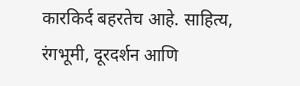कारकिर्द बहरतेच आहे. साहित्य, रंगभूमी, दूरदर्शन आणि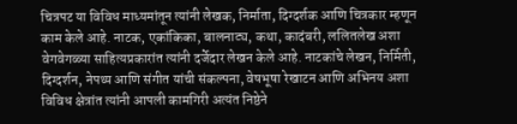चित्रपट या विविध माध्यमांतून त्यांनी लेखक, निर्माता, दिग्दर्शक आणि चित्रकार म्हणून काम केले आहे. नाटक, एकांकिका, बालनाट्य, कथा, कादंबरी, ललितलेख अशा वेगवेगळ्या साहित्यप्रकारांत त्यांनी दर्जेदार लेखन केले आहे. नाटकांचे लेखन, निर्मिती, दिग्दर्शन, नेपथ्य आणि संगीत यांची संकल्पना, वेषभूषा रेखाटन आणि अभिनय अशा विविध क्षेत्रांत त्यांनी आपली कामगिरी अत्यंत निष्ठेने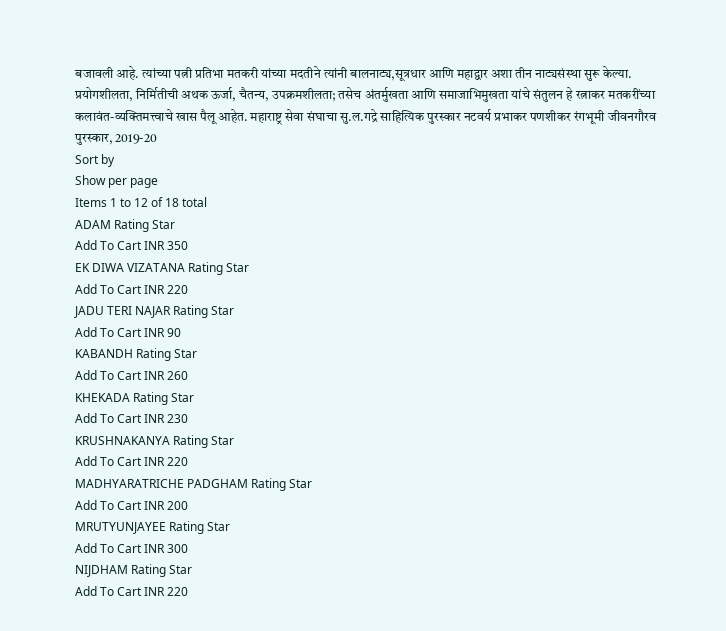बजावली आहे. त्यांच्या पत्नी प्रतिभा मतकरी यांच्या मदतीने त्यांनी बालनाट्य,सूत्रधार आणि महाद्वार अशा तीन नाट्यसंस्था सुरू केल्या. प्रयोगशीलता, निर्मितीची अथक ऊर्जा, चैतन्य, उपक्रमशीलता; तसेच अंतर्मुखता आणि समाजाभिमुखता यांचे संतुलन हे रत्नाकर मतकरींच्या कलावंत-व्यक्तिमत्त्वाचे खास पैलू आहेत. महाराष्ट्र सेवा संघाचा सु.ल.गद्रे साहित्यिक पुरस्कार नटवर्य प्रभाकर पणशीकर रंगभूमी जीवनगौरव पुरस्कार, 2019-20
Sort by
Show per page
Items 1 to 12 of 18 total
ADAM Rating Star
Add To Cart INR 350
EK DIWA VIZATANA Rating Star
Add To Cart INR 220
JADU TERI NAJAR Rating Star
Add To Cart INR 90
KABANDH Rating Star
Add To Cart INR 260
KHEKADA Rating Star
Add To Cart INR 230
KRUSHNAKANYA Rating Star
Add To Cart INR 220
MADHYARATRICHE PADGHAM Rating Star
Add To Cart INR 200
MRUTYUNJAYEE Rating Star
Add To Cart INR 300
NIJDHAM Rating Star
Add To Cart INR 220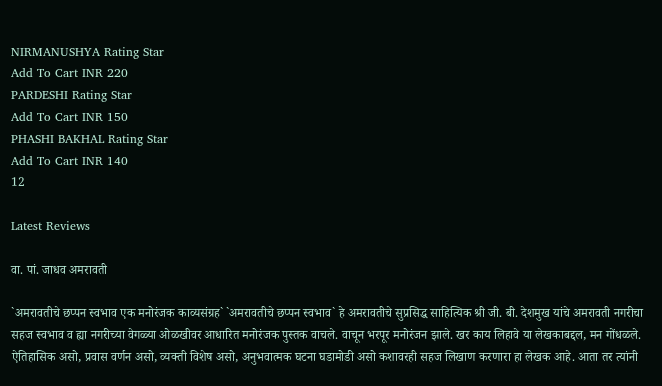NIRMANUSHYA Rating Star
Add To Cart INR 220
PARDESHI Rating Star
Add To Cart INR 150
PHASHI BAKHAL Rating Star
Add To Cart INR 140
12

Latest Reviews

वा. पां. जाधव अमरावती

`अमरावतीचे छप्पन स्वभाव एक मनोरंजक काव्यसंग्रह` `अमरावतीचे छप्पन स्वभाव` हे अमरावतीचे सुप्रसिद्ध साहित्यिक श्री जी. बी. देशमुख यांचे अमरावती नगरीचा सहज स्वभाव व ह्या नगरीच्या वेगळ्या ओळखीवर आधारित मनोरंजक पुस्तक वाचले. वाचून भरपूर मनोरंजन झाले. खर काय लिहावे या लेखकाबद्दल, मन गोंधळले. ऐतिहासिक असो, प्रवास वर्णन असो, व्यक्ती विशेष असो, अनुभवात्मक घटना घडामोडी असो कशावरही सहज लिखाण करणारा हा लेखक आहे. आता तर त्यांनी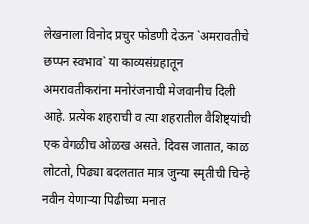लेखनाला विनोद प्रचुर फोडणी देऊन `अमरावतीचे छप्पन स्वभाव` या काव्यसंग्रहातून अमरावतीकरांना मनोरंजनाची मेजवानीच दिली आहे. प्रत्येक शहराची व त्या शहरातील वैशिष्ट्यांची एक वेगळीच ओळख असते. दिवस जातात, काळ लोटतो, पिढ्या बदलतात मात्र जुन्या स्मृतीची चिन्हे नवीन येणाऱ्या पिढीच्या मनात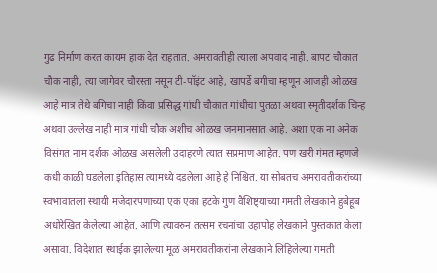गुढ निर्माण करत कायम हाक देत राहतात. अमरावतीही त्याला अपवाद नाही. बापट चौकात चौक नाही, त्या जागेवर चौरस्ता नसून टी-पॉइंट आहे, खापर्डे बगीचा म्हणून आजही ओळख आहे मात्र तेथे बगिचा नाही किंवा प्रसिद्ध गांधी चौकात गांधीचा पुतळा अथवा स्मृतीदर्शक चिन्ह अथवा उल्लेख नाही मात्र गांधी चौक अशीच ओळख जनमानसात आहे. अशा एक ना अनेक विसंगत नाम दर्शक ओळख असलेली उदाहरणे त्यात सप्रमाण आहेत. पण खरी गंमत म्हणजे कधी काळी घडलेला इतिहास त्यामध्ये दडलेला आहे हे निश्चित. या सोबतच अमरावतीकरांच्या स्वभावातला स्थायी मजेदारपणाच्या एक एका हटके गुण वैशिष्ट्याच्या गमती लेखकाने हुबेहूब अधोरेखित केलेल्या आहेत. आणि त्यावरुन तत्सम रचनांचा उहापोह लेखकाने पुस्तकात केला असावा. विदेशात स्थाईक झालेल्या मूळ अमरावतीकरांना लेखकाने लिहिलेल्या गमती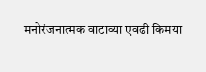मनोरंजनात्मक वाटाव्या एवढी किमया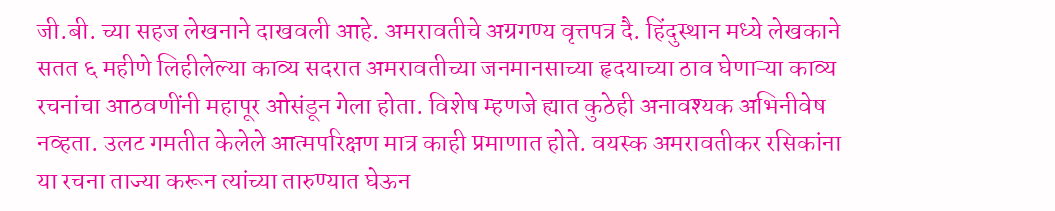जी.बी. च्या सहज लेखनाने दाखवली आहे. अमरावतीचे अग्रगण्य वृत्तपत्र दै. हिंदुस्थान मध्ये लेखकाने सतत ६ महीणे लिहीलेल्या काव्य सदरात अमरावतीच्या जनमानसाच्या हृदयाच्या ठाव घेणाऱ्या काव्य रचनांचा आठवणींनी महापूर ओसंडून गेला होता. विशेष म्हणजे ह्यात कुठेही अनावश्यक अभिनीवेष नव्हता. उलट गमतीत केलेले आत्मपरिक्षण मात्र काही प्रमाणात होते. वयस्क अमरावतीकर रसिकांना या रचना ताज्या करून त्यांच्या तारुण्यात घेऊन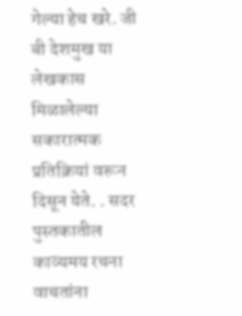गेल्या हेच खरे. जी बी देशमुख या लेखकास मिळालेल्या सकारात्मक प्रतिक्रियां वरून दिसून येते. . सदर पुस्तकातील काव्यमय रचना वाचतांना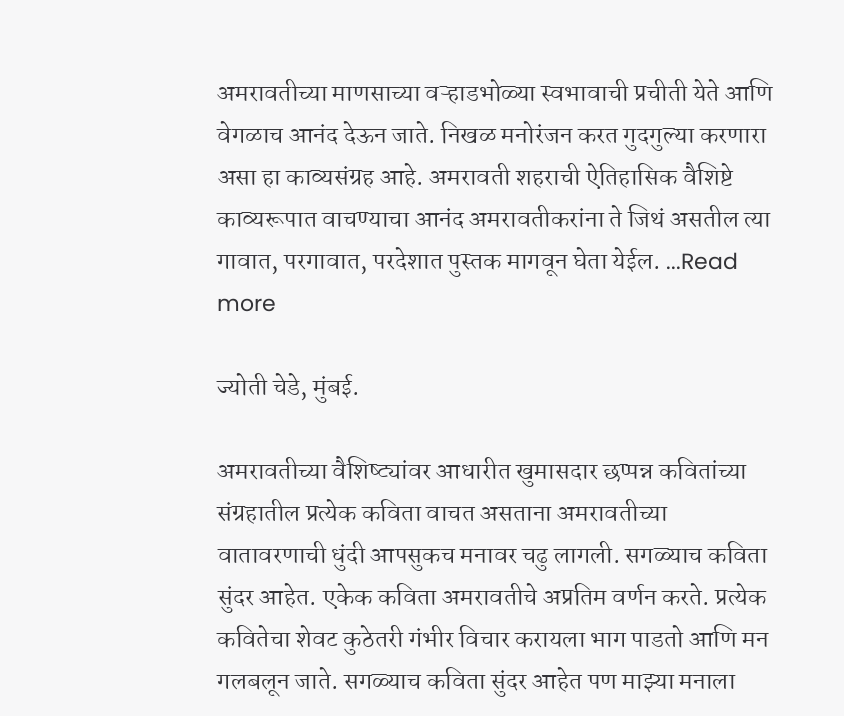अमरावतीच्या माणसाच्या वऱ्हाडभोळ्या स्वभावाची प्रचीती येते आणि वेगळाच आनंद देऊन जाते. निखळ मनोरंजन करत गुदगुल्या करणारा असा हा काव्यसंग्रह आहे. अमरावती शहराची ऐतिहासिक वैशिष्टे काव्यरूपात वाचण्याचा आनंद अमरावतीकरांना ते जिथं असतील त्या गावात, परगावात, परदेशात पुस्तक मागवून घेता येईल. ...Read more

ज्योती चेडे, मुंबई.

अमरावतीच्या वैशिष्ट्यांवर आधारीत खुमासदार छप्पन्न कवितांच्या संग्रहातील प्रत्येक कविता वाचत असताना अमरावतीच्या वातावरणाची धुंदी आपसुकच मनावर चढु लागली. सगळ्याच कविता सुंदर आहेत. एकेक कविता अमरावतीचे अप्रतिम वर्णन करते. प्रत्येक कवितेचा शेवट कुठेतरी गंभीर विचार करायला भाग पाडतो आणि मन गलबलून जाते. सगळ्याच कविता सुंदर आहेत पण माझ्या मनाला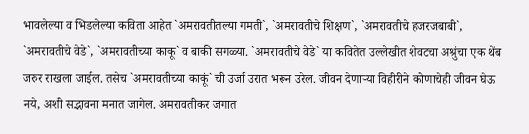भावलेल्या व भिडलेल्या कविता आहेत `अमरावतीतल्या गमती`, `अमरावतीचे शिक्षण`, `अमरावतीचे हजरजबाबी`, `अमरावतीचे वेडे`, `अमरावतीच्या काकू` व बाकी सगळ्या. `अमरावतीचे वेडे` या कवितेत उल्लेखीत शेवटचा अश्रुंचा एक थेंब जरुर राखला जाईल. तसेच `अमरावतीच्या काकूं` ची उर्जा उरात भरून उरेल. जीवन देणाऱ्या विहीरीने कोणाचेही जीवन घेऊ नये, अशी सद्भावना मनात जागेल. अमरावतीकर जगात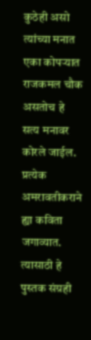कुठेही असो त्यांच्या मनात एका कोपऱ्यात राजकमल चौक असतोच हे सत्य मनावर कोरले जाईल. प्रत्येक अमरावतीकराने ह्या कविता जगाव्यात. त्यासाठी हे पुस्तक संग्रही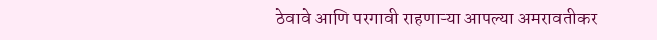ठेवावे आणि परगावी राहणाऱ्या आपल्या अमरावतीकर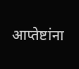आप्तेष्टांना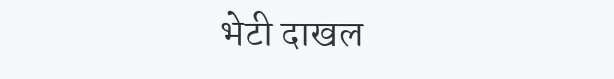भेटी दाखल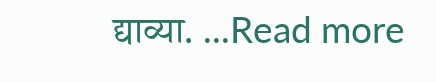द्याव्या. ...Read more